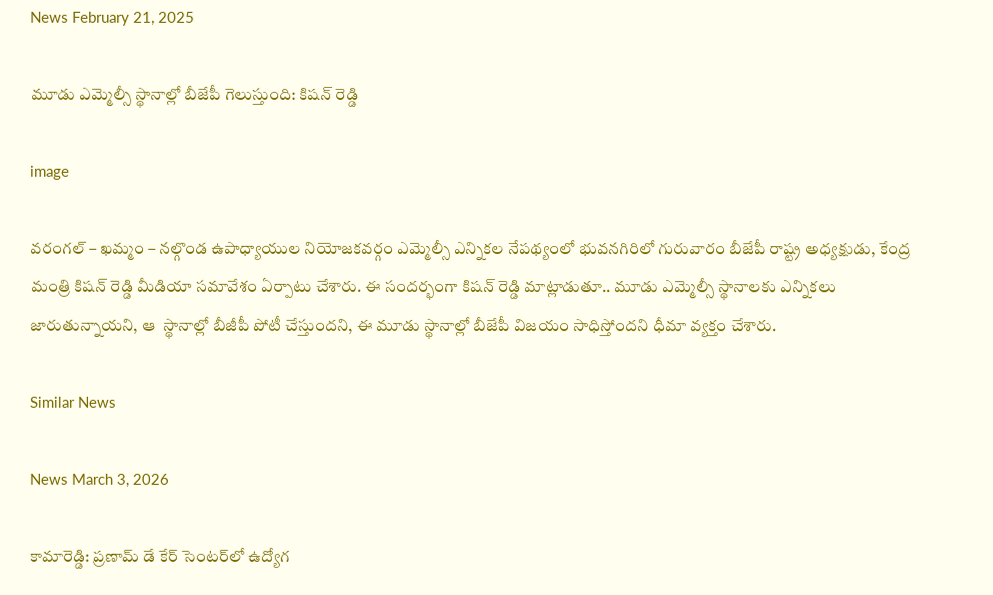News February 21, 2025

మూడు ఎమ్మెల్సీ స్థానాల్లో బీజేపీ గెలుస్తుంది: కిషన్ రెడ్డి

image

వరంగల్ – ఖమ్మం – నల్గొండ ఉపాధ్యాయుల నియోజకవర్గం ఎమ్మెల్సీ ఎన్నికల నేపథ్యంలో భువనగిరిలో గురువారం బీజేపీ రాష్ట్ర అధ్యక్షుడు, కేంద్ర మంత్రి కిషన్ రెడ్డి మీడియా సమావేశం ఏర్పాటు చేశారు. ఈ సందర్భంగా కిషన్ రెడ్డి మాట్లాడుతూ.. మూడు ఎమ్మెల్సీ స్థానాలకు ఎన్నికలు జారుతున్నాయని, ఆ  స్థానాల్లో బీజీపీ పోటీ చేస్తుందని, ఈ మూడు స్థానాల్లో బీజేపీ విజయం సాధిస్తోందని ధీమా వ్యక్తం చేశారు.

Similar News

News March 3, 2026

కామారెడ్డి: ప్రణామ్ డే కేర్ సెంటర్‌లో ఉద్యోగ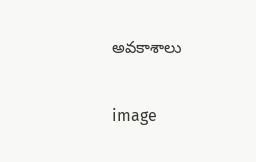అవకాశాలు

image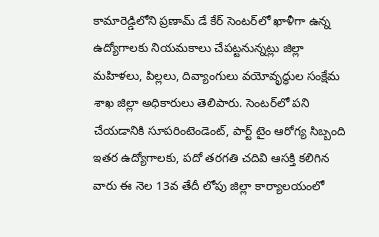కామారెడ్డిలోని ప్రణామ్ డే కేర్ సెంటర్‌లో ఖాళీగా ఉన్న ఉద్యోగాలకు నియమకాలు చేపట్టనున్నట్లు జిల్లా మహిళలు, పిల్లలు, దివ్యాంగులు వయోవృద్ధుల సంక్షేమ శాఖ జిల్లా అధికారులు తెలిపారు. సెంటర్‌లో పని చేయడానికి సూపరింటెండెంట్, పార్ట్ టైం ఆరోగ్య సిబ్బంది ఇతర ఉద్యోగాలకు, పదో తరగతి చదివి ఆసక్తి కలిగిన వారు ఈ నెల 13వ తేదీ లోపు జిల్లా కార్యాలయంలో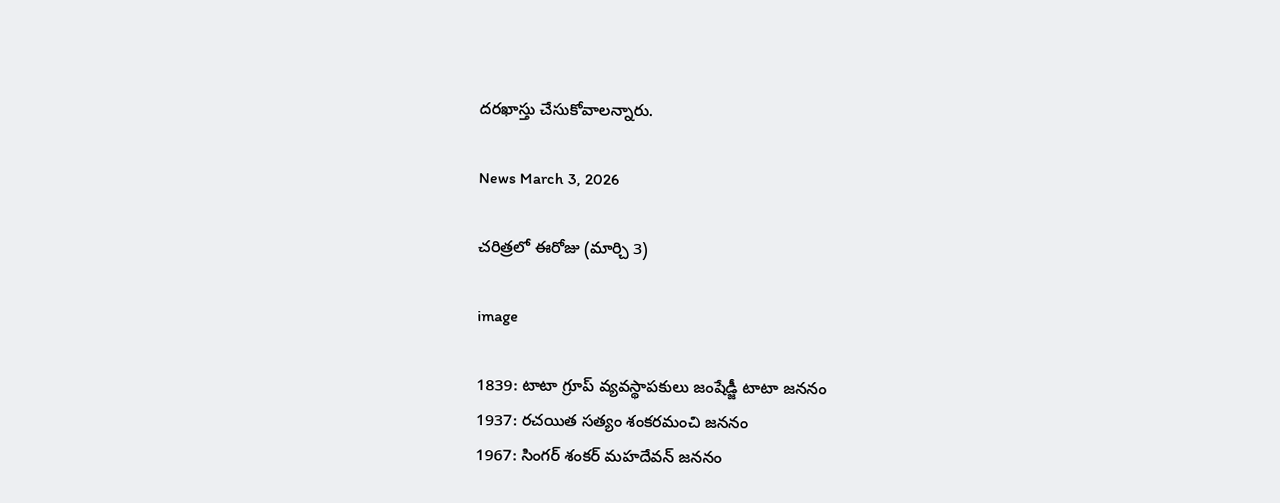దరఖాస్తు చేసుకోవాలన్నారు.

News March 3, 2026

చరిత్రలో ఈరోజు (మార్చి 3)

image

1839: టాటా గ్రూప్ వ్యవస్థాపకులు జంషేడ్జీ టాటా జననం
1937: రచయిత సత్యం శంకరమంచి జననం
1967: సింగర్ శంకర్ మహదేవన్ జననం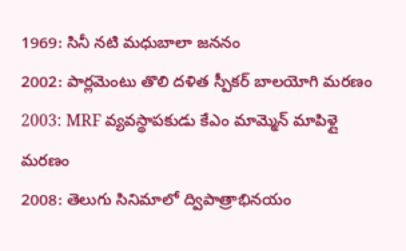1969: సినీ నటి మధుబాలా జననం
2002: పార్లమెంటు తొలి దళిత స్పీకర్ బాలయోగి మరణం
2003: MRF వ్యవస్థాపకుడు కేఎం మామ్మెన్ మాపిళ్లై మరణం
2008: తెలుగు సినిమాలో ద్విపాత్రాభినయం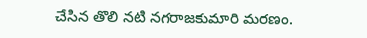చేసిన తొలి నటి నగరాజకుమారి మరణం.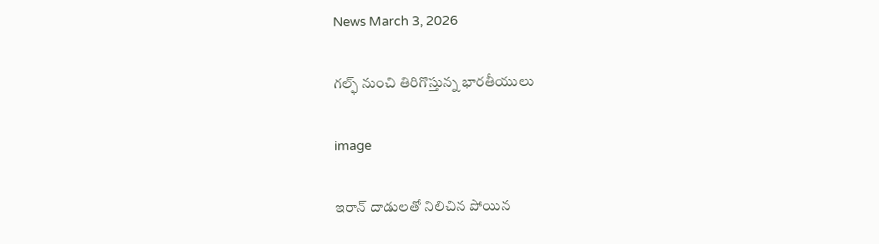News March 3, 2026

గల్ఫ్ నుంచి తిరిగొస్తున్న భారతీయులు

image

ఇరాన్ దాడులతో నిలిచిన పోయిన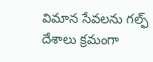విమాన సేవలను గల్ఫ్ దేశాలు క్రమంగా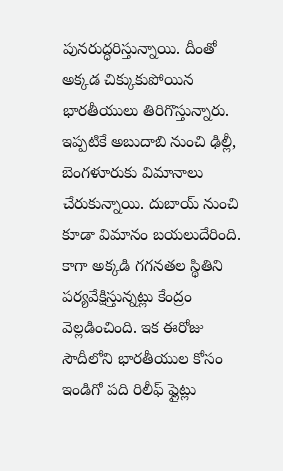పునరుద్ధరిస్తున్నాయి. దీంతో అక్కడ చిక్కుకుపోయిన భారతీయులు తిరిగొస్తున్నారు. ఇప్పటికే అబుదాబి నుంచి ఢిల్లీ, బెంగళూరుకు విమానాలు చేరుకున్నాయి. దుబాయ్ నుంచి కూడా విమానం బయలుదేరింది. కాగా అక్కడి గగనతల స్థితిని పర్యవేక్షిస్తున్నట్లు కేంద్రం వెల్లడించింది. ఇక ఈరోజు సౌదీలోని భారతీయుల కోసం ఇండిగో పది రిలీఫ్ ఫ్లైట్లు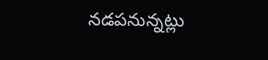నడపనున్నట్లు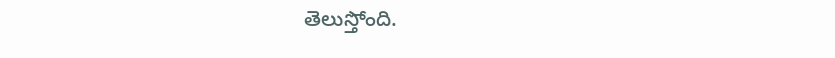తెలుస్తోంది.